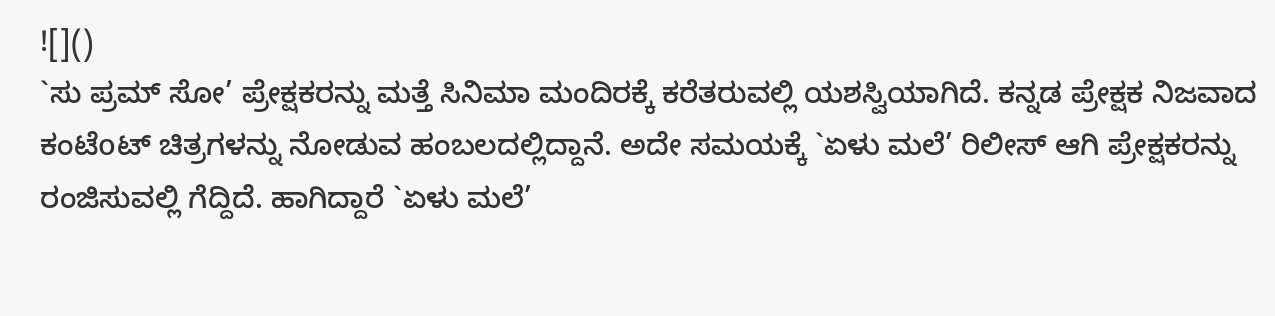![]()
`ಸು ಪ್ರಮ್ ಸೋ’ ಪ್ರೇಕ್ಷಕರನ್ನು ಮತ್ತೆ ಸಿನಿಮಾ ಮಂದಿರಕ್ಕೆ ಕರೆತರುವಲ್ಲಿ ಯಶಸ್ವಿಯಾಗಿದೆ. ಕನ್ನಡ ಪ್ರೇಕ್ಷಕ ನಿಜವಾದ ಕಂಟೆoಟ್ ಚಿತ್ರಗಳನ್ನು ನೋಡುವ ಹಂಬಲದಲ್ಲಿದ್ದಾನೆ. ಅದೇ ಸಮಯಕ್ಕೆ `ಏಳು ಮಲೆ’ ರಿಲೀಸ್ ಆಗಿ ಪ್ರೇಕ್ಷಕರನ್ನು ರಂಜಿಸುವಲ್ಲಿ ಗೆದ್ದಿದೆ. ಹಾಗಿದ್ದಾರೆ `ಏಳು ಮಲೆ’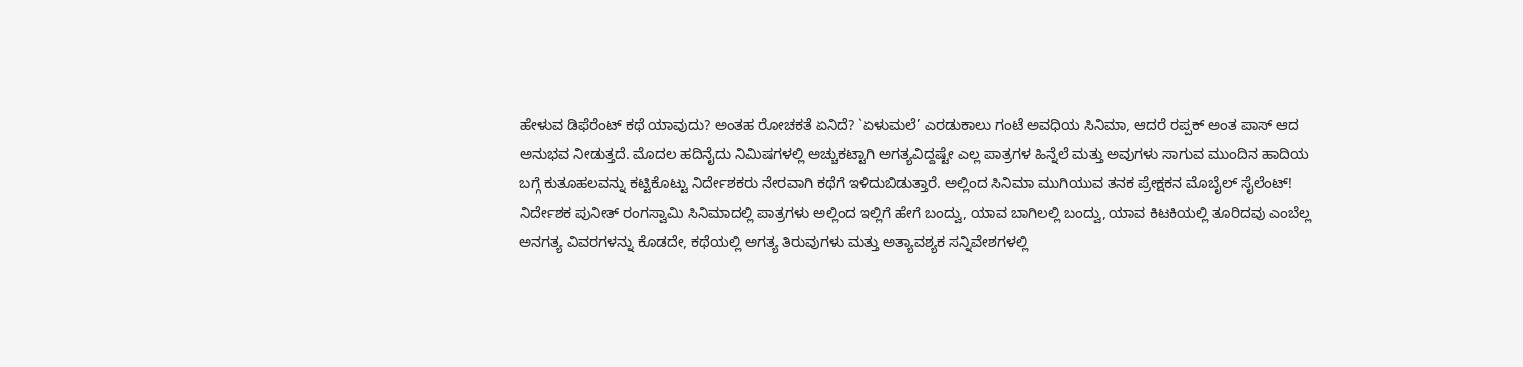ಹೇಳುವ ಡಿಫೆರೆಂಟ್ ಕಥೆ ಯಾವುದು? ಅಂತಹ ರೋಚಕತೆ ಏನಿದೆ? `ಏಳುಮಲೆ’ ಎರಡುಕಾಲು ಗಂಟೆ ಅವಧಿಯ ಸಿನಿಮಾ, ಆದರೆ ರಪ್ಪಕ್ ಅಂತ ಪಾಸ್ ಆದ ಅನುಭವ ನೀಡುತ್ತದೆ. ಮೊದಲ ಹದಿನೈದು ನಿಮಿಷಗಳಲ್ಲಿ ಅಚ್ಚುಕಟ್ಟಾಗಿ ಅಗತ್ಯವಿದ್ದಷ್ಟೇ ಎಲ್ಲ ಪಾತ್ರಗಳ ಹಿನ್ನೆಲೆ ಮತ್ತು ಅವುಗಳು ಸಾಗುವ ಮುಂದಿನ ಹಾದಿಯ ಬಗ್ಗೆ ಕುತೂಹಲವನ್ನು ಕಟ್ಟಿಕೊಟ್ಟು ನಿರ್ದೇಶಕರು ನೇರವಾಗಿ ಕಥೆಗೆ ಇಳಿದುಬಿಡುತ್ತಾರೆ. ಅಲ್ಲಿಂದ ಸಿನಿಮಾ ಮುಗಿಯುವ ತನಕ ಪ್ರೇಕ್ಷಕನ ಮೊಬೈಲ್ ಸೈಲೆಂಟ್!
ನಿರ್ದೇಶಕ ಪುನೀತ್ ರಂಗಸ್ವಾಮಿ ಸಿನಿಮಾದಲ್ಲಿ ಪಾತ್ರಗಳು ಅಲ್ಲಿಂದ ಇಲ್ಲಿಗೆ ಹೇಗೆ ಬಂದ್ವು, ಯಾವ ಬಾಗಿಲಲ್ಲಿ ಬಂದ್ವು, ಯಾವ ಕಿಟಕಿಯಲ್ಲಿ ತೂರಿದವು ಎಂಬೆಲ್ಲ ಅನಗತ್ಯ ವಿವರಗಳನ್ನು ಕೊಡದೇ, ಕಥೆಯಲ್ಲಿ ಅಗತ್ಯ ತಿರುವುಗಳು ಮತ್ತು ಅತ್ಯಾವಶ್ಯಕ ಸನ್ನಿವೇಶಗಳಲ್ಲಿ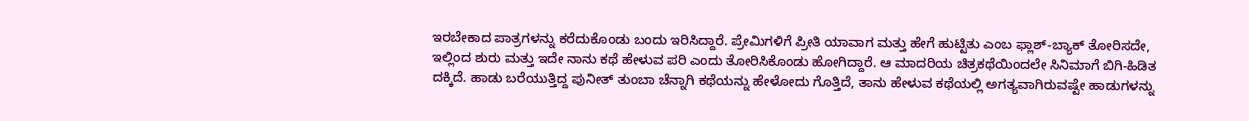ಇರಬೇಕಾದ ಪಾತ್ರಗಳನ್ನು ಕರೆದುಕೊಂಡು ಬಂದು ಇರಿಸಿದ್ದಾರೆ. ಪ್ರೇಮಿಗಳಿಗೆ ಪ್ರೀತಿ ಯಾವಾಗ ಮತ್ತು ಹೇಗೆ ಹುಟ್ಟಿತು ಎಂಬ ಫ್ಲಾಶ್-ಬ್ಯಾಕ್ ತೋರಿಸದೇ, ಇಲ್ಲಿಂದ ಶುರು ಮತ್ತು ಇದೇ ನಾನು ಕಥೆ ಹೇಳುವ ಪರಿ ಎಂದು ತೋರಿಸಿಕೊಂಡು ಹೋಗಿದ್ದಾರೆ. ಆ ಮಾದರಿಯ ಚಿತ್ರಕಥೆಯಿಂದಲೇ ಸಿನಿಮಾಗೆ ಬಿಗಿ-ಹಿಡಿತ ದಕ್ಕಿದೆ. ಹಾಡು ಬರೆಯುತ್ತಿದ್ದ ಪುನೀತ್ ತುಂಬಾ ಚೆನ್ನಾಗಿ ಕಥೆಯನ್ನು ಹೇಳೋದು ಗೊತ್ತಿದೆ, ತಾನು ಹೇಳುವ ಕಥೆಯಲ್ಲಿ ಅಗತ್ಯವಾಗಿರುವಷ್ಟೇ ಹಾಡುಗಳನ್ನು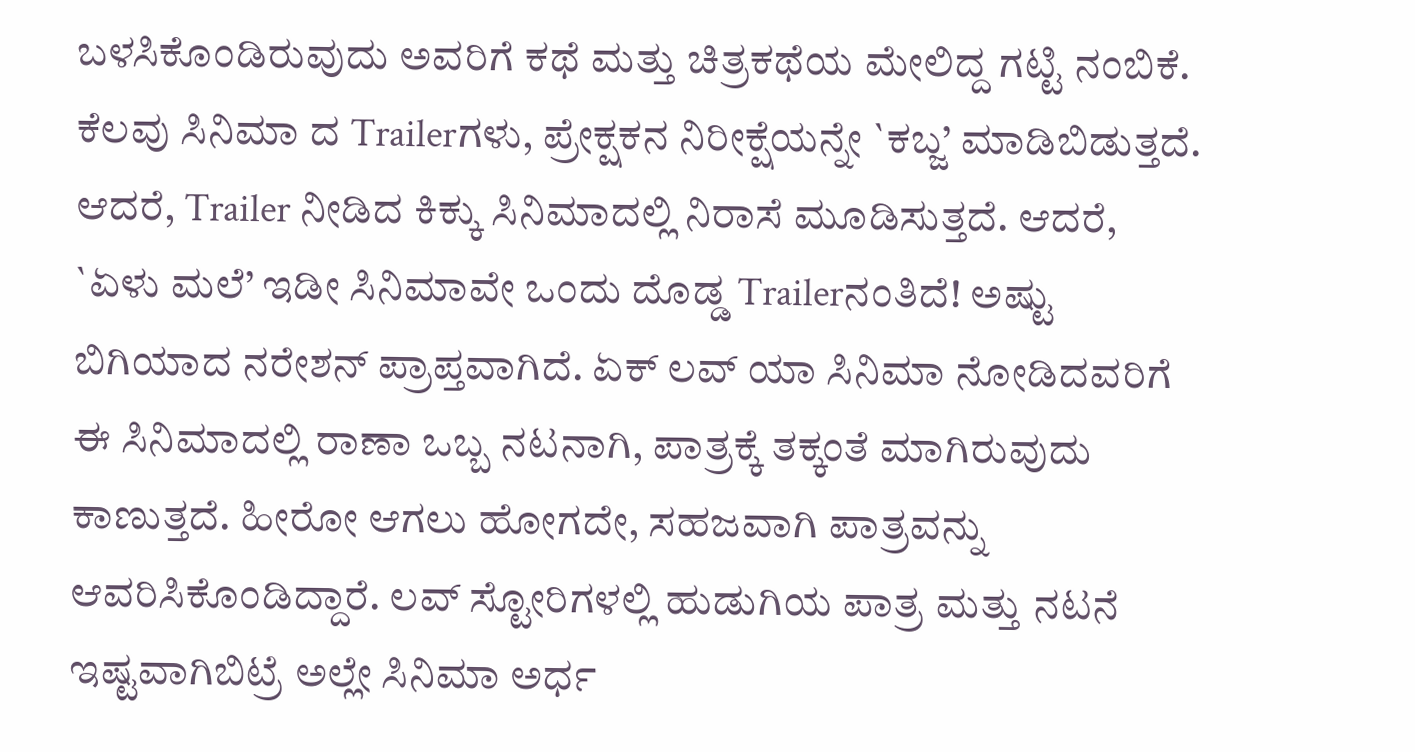ಬಳಸಿಕೊಂಡಿರುವುದು ಅವರಿಗೆ ಕಥೆ ಮತ್ತು ಚಿತ್ರಕಥೆಯ ಮೇಲಿದ್ದ ಗಟ್ಟಿ ನಂಬಿಕೆ.
ಕೆಲವು ಸಿನಿಮಾ ದ Trailerಗಳು, ಪ್ರೇಕ್ಷಕನ ನಿರೀಕ್ಷೆಯನ್ನೇ `ಕಬ್ಜ’ ಮಾಡಿಬಿಡುತ್ತದೆ. ಆದರೆ, Trailer ನೀಡಿದ ಕಿಕ್ಕು ಸಿನಿಮಾದಲ್ಲಿ ನಿರಾಸೆ ಮೂಡಿಸುತ್ತದೆ. ಆದರೆ, `ಏಳು ಮಲೆ’ ಇಡೀ ಸಿನಿಮಾವೇ ಒಂದು ದೊಡ್ಡ Trailerನಂತಿದೆ! ಅಷ್ಟು ಬಿಗಿಯಾದ ನರೇಶನ್ ಪ್ರಾಪ್ತವಾಗಿದೆ. ಏಕ್ ಲವ್ ಯಾ ಸಿನಿಮಾ ನೋಡಿದವರಿಗೆ ಈ ಸಿನಿಮಾದಲ್ಲಿ ರಾಣಾ ಒಬ್ಬ ನಟನಾಗಿ, ಪಾತ್ರಕ್ಕೆ ತಕ್ಕಂತೆ ಮಾಗಿರುವುದು ಕಾಣುತ್ತದೆ. ಹೀರೋ ಆಗಲು ಹೋಗದೇ, ಸಹಜವಾಗಿ ಪಾತ್ರವನ್ನು ಆವರಿಸಿಕೊಂಡಿದ್ದಾರೆ. ಲವ್ ಸ್ಟೋರಿಗಳಲ್ಲಿ ಹುಡುಗಿಯ ಪಾತ್ರ ಮತ್ತು ನಟನೆ ಇಷ್ಟವಾಗಿಬಿಟ್ರೆ ಅಲ್ಲೇ ಸಿನಿಮಾ ಅರ್ಧ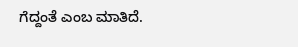ಗೆದ್ದಂತೆ ಎಂಬ ಮಾತಿದೆ.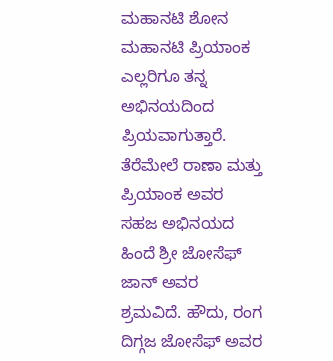ಮಹಾನಟಿ ಶೋನ ಮಹಾನಟಿ ಪ್ರಿಯಾಂಕ ಎಲ್ಲರಿಗೂ ತನ್ನ ಅಭಿನಯದಿಂದ ಪ್ರಿಯವಾಗುತ್ತಾರೆ. ತೆರೆಮೇಲೆ ರಾಣಾ ಮತ್ತು ಪ್ರಿಯಾಂಕ ಅವರ ಸಹಜ ಅಭಿನಯದ ಹಿಂದೆ ಶ್ರೀ ಜೋಸೆಫ್ ಜಾನ್ ಅವರ ಶ್ರಮವಿದೆ. ಹೌದು, ರಂಗ ದಿಗ್ಗಜ ಜೋಸೆಫ್ ಅವರ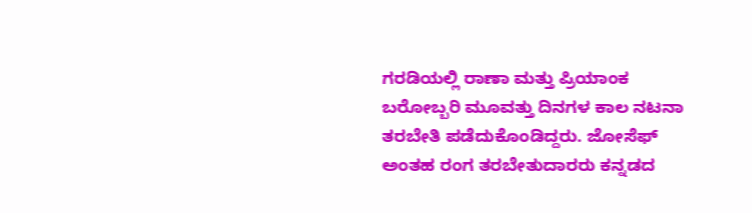ಗರಡಿಯಲ್ಲಿ ರಾಣಾ ಮತ್ತು ಪ್ರಿಯಾಂಕ ಬರೋಬ್ಬರಿ ಮೂವತ್ತು ದಿನಗಳ ಕಾಲ ನಟನಾ ತರಬೇತಿ ಪಡೆದುಕೊಂಡಿದ್ದರು. ಜೋಸೆಫ್ ಅಂತಹ ರಂಗ ತರಬೇತುದಾರರು ಕನ್ನಡದ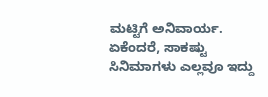ಮಟ್ಟಿಗೆ ಅನಿವಾರ್ಯ. ಏಕೆಂದರೆ, ಸಾಕಷ್ಟು ಸಿನಿಮಾಗಳು ಎಲ್ಲವೂ ಇದ್ದು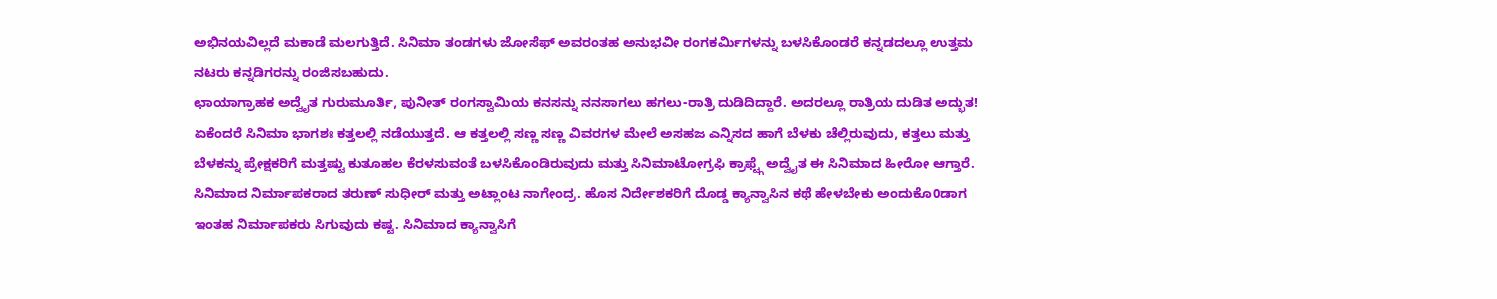ಅಭಿನಯವಿಲ್ಲದೆ ಮಕಾಡೆ ಮಲಗುತ್ತಿದೆ. ಸಿನಿಮಾ ತಂಡಗಳು ಜೋಸೆಫ್ ಅವರಂತಹ ಅನುಭವೀ ರಂಗಕರ್ಮಿಗಳನ್ನು ಬಳಸಿಕೊಂಡರೆ ಕನ್ನಡದಲ್ಲೂ ಉತ್ತಮ ನಟರು ಕನ್ನಡಿಗರನ್ನು ರಂಜಿಸಬಹುದು.
ಛಾಯಾಗ್ರಾಹಕ ಅದ್ವೈತ ಗುರುಮೂರ್ತಿ, ಪುನೀತ್ ರಂಗಸ್ವಾಮಿಯ ಕನಸನ್ನು ನನಸಾಗಲು ಹಗಲು-ರಾತ್ರಿ ದುಡಿದಿದ್ದಾರೆ. ಅದರಲ್ಲೂ ರಾತ್ರಿಯ ದುಡಿತ ಅದ್ಭುತ! ಏಕೆಂದರೆ ಸಿನಿಮಾ ಭಾಗಶಃ ಕತ್ತಲಲ್ಲಿ ನಡೆಯುತ್ತದೆ. ಆ ಕತ್ತಲಲ್ಲಿ ಸಣ್ಣ ಸಣ್ಣ ವಿವರಗಳ ಮೇಲೆ ಅಸಹಜ ಎನ್ನಿಸದ ಹಾಗೆ ಬೆಳಕು ಚೆಲ್ಲಿರುವುದು, ಕತ್ತಲು ಮತ್ತು ಬೆಳಕನ್ನು ಪ್ರೇಕ್ಷಕರಿಗೆ ಮತ್ತಷ್ಟು ಕುತೂಹಲ ಕೆರಳಸುವಂತೆ ಬಳಸಿಕೊಂಡಿರುವುದು ಮತ್ತು ಸಿನಿಮಾಟೋಗ್ರಫಿ ಕ್ರಾಫ್ಟ್ಗೆ ಅದ್ವೈತ ಈ ಸಿನಿಮಾದ ಹೀರೋ ಆಗ್ತಾರೆ. ಸಿನಿಮಾದ ನಿರ್ಮಾಪಕರಾದ ತರುಣ್ ಸುಧೀರ್ ಮತ್ತು ಅಟ್ಲಾಂಟ ನಾಗೇಂದ್ರ. ಹೊಸ ನಿರ್ದೇಶಕರಿಗೆ ದೊಡ್ಡ ಕ್ಯಾನ್ವಾಸಿನ ಕಥೆ ಹೇಳಬೇಕು ಅಂದುಕೊ0ಡಾಗ ಇಂತಹ ನಿರ್ಮಾಪಕರು ಸಿಗುವುದು ಕಷ್ಟ. ಸಿನಿಮಾದ ಕ್ಯಾನ್ವಾಸಿಗೆ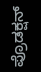ಪ್ರೊಡಕ್ಷನ್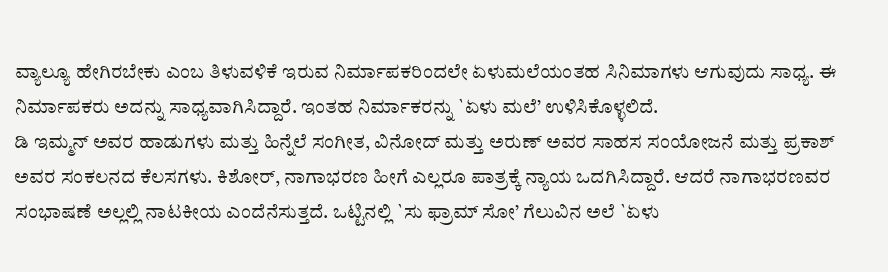ವ್ಯಾಲ್ಯೂ ಹೇಗಿರಬೇಕು ಎಂಬ ತಿಳುವಳಿಕೆ ಇರುವ ನಿರ್ಮಾಪಕರಿಂದಲೇ ಏಳುಮಲೆಯಂತಹ ಸಿನಿಮಾಗಳು ಆಗುವುದು ಸಾಧ್ಯ. ಈ ನಿರ್ಮಾಪಕರು ಅದನ್ನು ಸಾಧ್ಯವಾಗಿಸಿದ್ದಾರೆ. ಇಂತಹ ನಿರ್ಮಾಕರನ್ನು `ಏಳು ಮಲೆ’ ಉಳಿಸಿಕೊಳ್ಳಲಿದೆ.
ಡಿ ಇಮ್ಮನ್ ಅವರ ಹಾಡುಗಳು ಮತ್ತು ಹಿನ್ನೆಲೆ ಸಂಗೀತ, ವಿನೋದ್ ಮತ್ತು ಅರುಣ್ ಅವರ ಸಾಹಸ ಸಂಯೋಜನೆ ಮತ್ತು ಪ್ರಕಾಶ್ ಅವರ ಸಂಕಲನದ ಕೆಲಸಗಳು. ಕಿಶೋರ್, ನಾಗಾಭರಣ ಹೀಗೆ ಎಲ್ಲರೂ ಪಾತ್ರಕ್ಕೆ ನ್ಯಾಯ ಒದಗಿಸಿದ್ದಾರೆ. ಆದರೆ ನಾಗಾಭರಣವರ ಸಂಭಾಷಣೆ ಅಲ್ಲಲ್ಲಿ ನಾಟಕೀಯ ಎಂದೆನೆಸುತ್ತದೆ. ಒಟ್ಟಿನಲ್ಲಿ `ಸು ಫ್ರಾಮ್ ಸೋ’ ಗೆಲುವಿನ ಅಲೆ `ಏಳು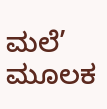ಮಲೆ’ ಮೂಲಕ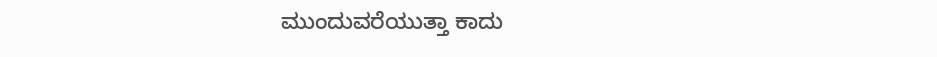ಮುಂದುವರೆಯುತ್ತಾ ಕಾದು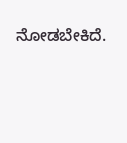ನೋಡಬೇಕಿದೆ.